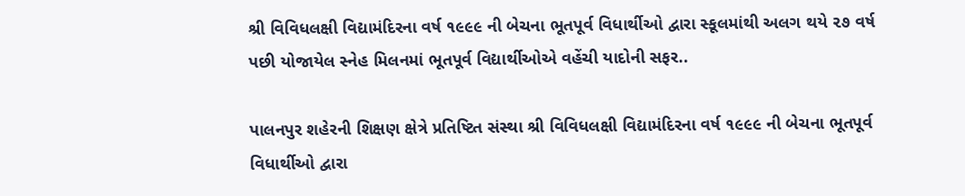શ્રી વિવિધલક્ષી વિદ્યામંદિરના વર્ષ ૧૯૯૯ ની બેચના ભૂતપૂર્વ વિધાર્થીઓ દ્વારા સ્કૂલમાંથી અલગ થયે ૨૭ વર્ષ પછી યોજાયેલ સ્નેહ મિલનમાં ભૂતપૂર્વ વિદ્યાર્થીઓએ વહેંચી યાદોની સફર..

પાલનપુર શહેરની શિક્ષણ ક્ષેત્રે પ્રતિષ્ટિત સંસ્થા શ્રી વિવિધલક્ષી વિદ્યામંદિરના વર્ષ ૧૯૯૯ ની બેચના ભૂતપૂર્વ વિધાર્થીઓ દ્વારા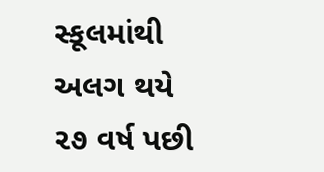સ્કૂલમાંથી અલગ થયે ૨૭ વર્ષ પછી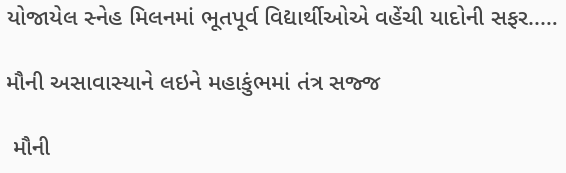યોજાયેલ સ્નેહ મિલનમાં ભૂતપૂર્વ વિદ્યાર્થીઓએ વહેંચી યાદોની સફર..…

મૌની અસાવાસ્યાને લઇને મહાકુંભમાં તંત્ર સજ્જ

 મૌની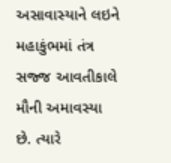અસાવાસ્યાને લઇને મહાકુંભમાં તંત્ર સજ્જ આવતીકાલે મૌની અમાવસ્યા છે. ત્યારે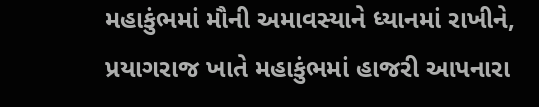મહાકુંભમાં મૌની અમાવસ્યાને ધ્યાનમાં રાખીને, પ્રયાગરાજ ખાતે મહાકુંભમાં હાજરી આપનારા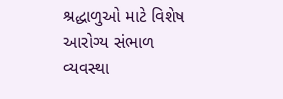શ્રદ્ધાળુઓ માટે વિશેષ આરોગ્ય સંભાળ વ્યવસ્થા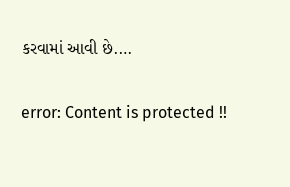કરવામાં આવી છે.…

error: Content is protected !!